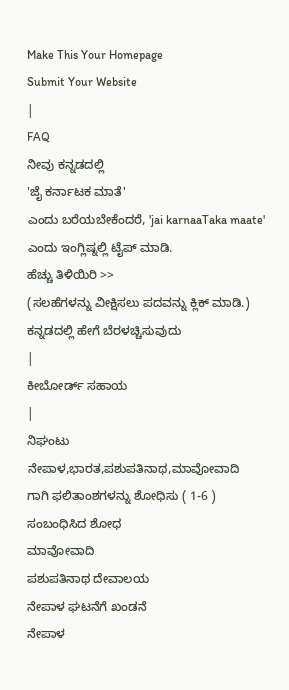Make This Your Homepage
Submit Your Website
|
FAQ
ನೀವು ಕನ್ನಡದಲ್ಲಿ
'ಜೈ ಕರ್ನಾಟಕ ಮಾತೆ'
ಎಂದು ಬರೆಯಬೇಕೆಂದರೆ, 'jai karnaaTaka maate' ಎಂದು ಇಂಗ್ಲಿಷ್ನಲ್ಲಿ ಟೈಪ್ ಮಾಡಿ.
ಹೆಚ್ಚು ತಿಳಿಯಿರಿ >>
(ಸಲಹೆಗಳನ್ನು ವೀಕ್ಷಿಸಲು ಪದವನ್ನು ಕ್ಲಿಕ್ ಮಾಡಿ.)
ಕನ್ನಡದಲ್ಲಿ ಹೇಗೆ ಬೆರಳಚ್ಚಿಸುವುದು
|
ಕೀಬೋರ್ಡ್ ಸಹಾಯ
|
ನಿಘಂಟು
ನೇಪಾಳ,ಭಾರತ,ಪಶುಪತಿನಾಥ,ಮಾವೋವಾದಿ
ಗಾಗಿ ಫಲಿತಾಂಶಗಳನ್ನು ಶೋಧಿಸು ( 1-6 )
ಸಂಬಂಧಿಸಿದ ಶೋಧ
ಮಾವೋವಾದಿ
ಪಶುಪತಿನಾಥ ದೇವಾಲಯ
ನೇಪಾಳ ಘಟನೆಗೆ ಖಂಡನೆ
ನೇಪಾಳ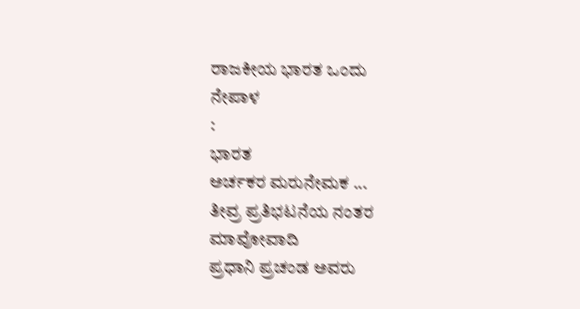ರಾಜಕೀಯ ಭಾರತ ಒಂದು
ನೇಪಾಳ
:
ಭಾರತ
ಅರ್ಚಕರ ಮರುನೇಮಕ ...
ತೀವ್ರ ಪ್ರತಿಭಟನೆಯ ನಂತರ
ಮಾವೋವಾದಿ
ಪ್ರಧಾನಿ ಪ್ರಚಂಡ ಅವರು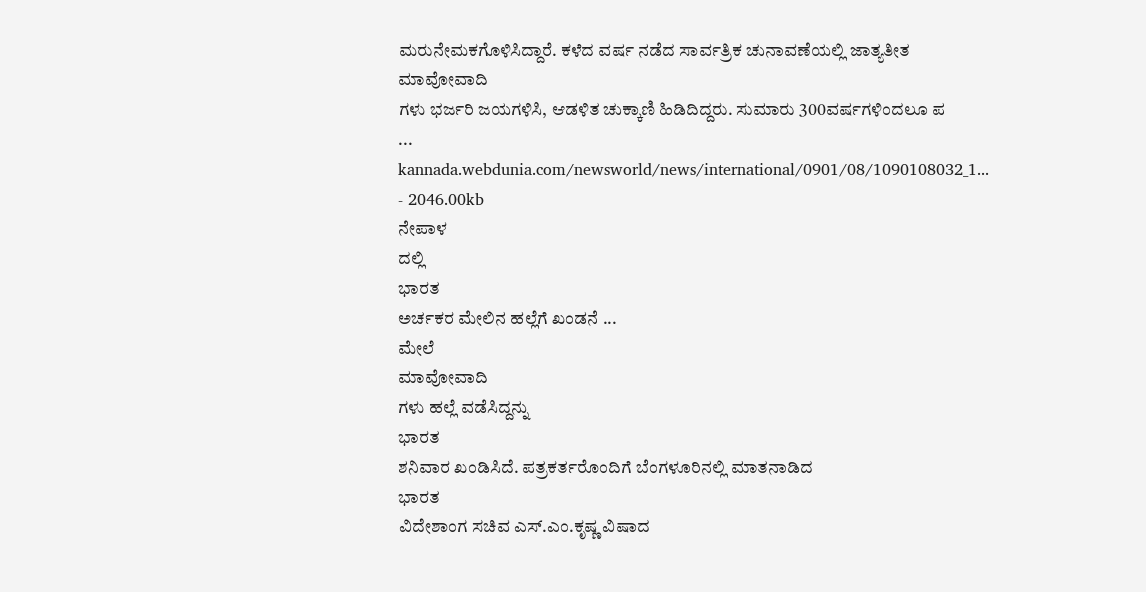ಮರುನೇಮಕಗೊಳಿಸಿದ್ದಾರೆ. ಕಳೆದ ವರ್ಷ ನಡೆದ ಸಾರ್ವತ್ರಿಕ ಚುನಾವಣೆಯಲ್ಲಿ ಜಾತ್ಯತೀತ
ಮಾವೋವಾದಿ
ಗಳು ಭರ್ಜರಿ ಜಯಗಳಿಸಿ, ಆಡಳಿತ ಚುಕ್ಕಾಣಿ ಹಿಡಿದಿದ್ದರು. ಸುಮಾರು 300ವರ್ಷಗಳಿಂದಲೂ ಪ
...
kannada.webdunia.com/newsworld/news/international/0901/08/1090108032_1... - 2046.00kb
ನೇಪಾಳ
ದಲ್ಲಿ
ಭಾರತ
ಅರ್ಚಕರ ಮೇಲಿನ ಹಲ್ಲೆಗೆ ಖಂಡನೆ ...
ಮೇಲೆ
ಮಾವೋವಾದಿ
ಗಳು ಹಲ್ಲೆ ವಡೆಸಿದ್ದನ್ನು
ಭಾರತ
ಶನಿವಾರ ಖಂಡಿಸಿದೆ. ಪತ್ರಕರ್ತರೊಂದಿಗೆ ಬೆಂಗಳೂರಿನಲ್ಲಿ ಮಾತನಾಡಿದ
ಭಾರತ
ವಿದೇಶಾಂಗ ಸಚಿವ ಎಸ್.ಎಂ.ಕೃಷ್ಣ ವಿಷಾದ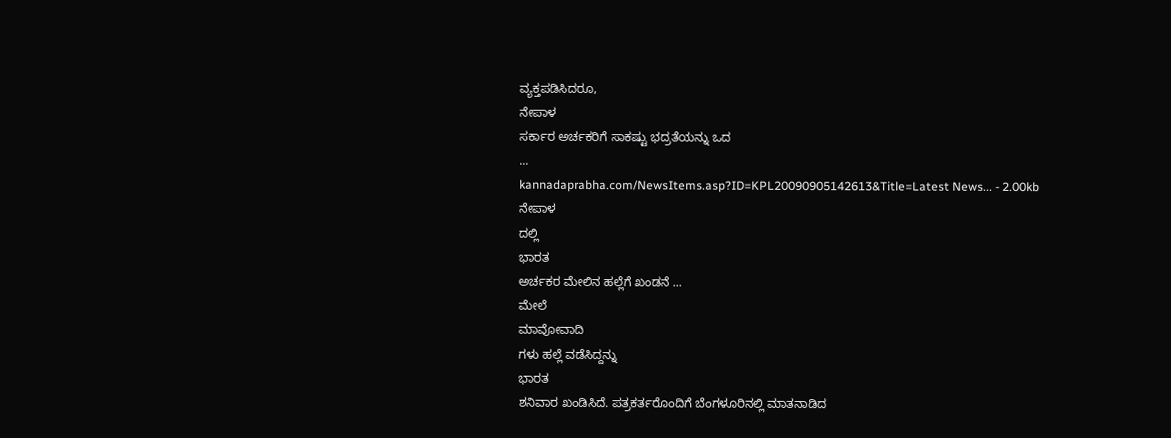ವ್ಯಕ್ತಪಡಿಸಿದರೂ,
ನೇಪಾಳ
ಸರ್ಕಾರ ಅರ್ಚಕರಿಗೆ ಸಾಕಷ್ಟು ಭದ್ರತೆಯನ್ನು ಒದ
...
kannadaprabha.com/NewsItems.asp?ID=KPL20090905142613&Title=Latest News... - 2.00kb
ನೇಪಾಳ
ದಲ್ಲಿ
ಭಾರತ
ಅರ್ಚಕರ ಮೇಲಿನ ಹಲ್ಲೆಗೆ ಖಂಡನೆ ...
ಮೇಲೆ
ಮಾವೋವಾದಿ
ಗಳು ಹಲ್ಲೆ ವಡೆಸಿದ್ದನ್ನು
ಭಾರತ
ಶನಿವಾರ ಖಂಡಿಸಿದೆ. ಪತ್ರಕರ್ತರೊಂದಿಗೆ ಬೆಂಗಳೂರಿನಲ್ಲಿ ಮಾತನಾಡಿದ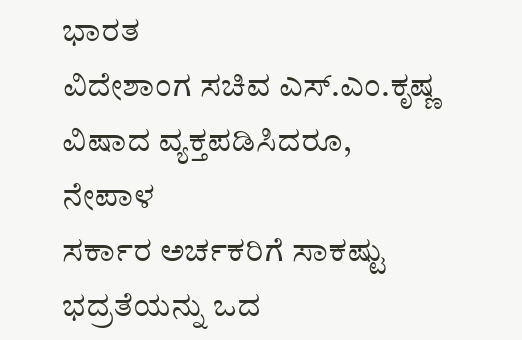ಭಾರತ
ವಿದೇಶಾಂಗ ಸಚಿವ ಎಸ್.ಎಂ.ಕೃಷ್ಣ ವಿಷಾದ ವ್ಯಕ್ತಪಡಿಸಿದರೂ,
ನೇಪಾಳ
ಸರ್ಕಾರ ಅರ್ಚಕರಿಗೆ ಸಾಕಷ್ಟು ಭದ್ರತೆಯನ್ನು ಒದ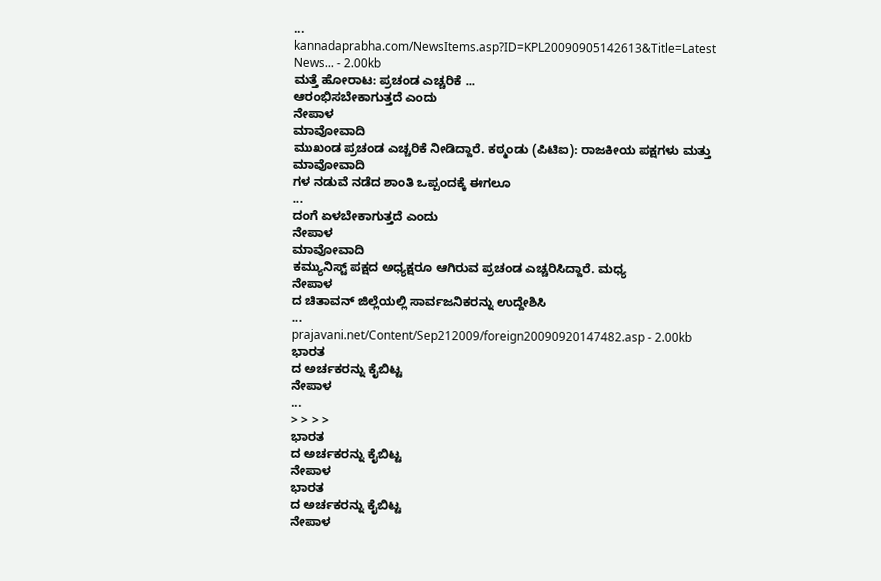...
kannadaprabha.com/NewsItems.asp?ID=KPL20090905142613&Title=Latest News... - 2.00kb
ಮತ್ತೆ ಹೋರಾಟ: ಪ್ರಚಂಡ ಎಚ್ಚರಿಕೆ ...
ಆರಂಭಿಸಬೇಕಾಗುತ್ತದೆ ಎಂದು
ನೇಪಾಳ
ಮಾವೋವಾದಿ
ಮುಖಂಡ ಪ್ರಚಂಡ ಎಚ್ಚರಿಕೆ ನೀಡಿದ್ದಾರೆ. ಕಠ್ಮಂಡು (ಪಿಟಿಐ): ರಾಜಕೀಯ ಪಕ್ಷಗಳು ಮತ್ತು
ಮಾವೋವಾದಿ
ಗಳ ನಡುವೆ ನಡೆದ ಶಾಂತಿ ಒಪ್ಪಂದಕ್ಕೆ ಈಗಲೂ
...
ದಂಗೆ ಏಳಬೇಕಾಗುತ್ತದೆ ಎಂದು
ನೇಪಾಳ
ಮಾವೋವಾದಿ
ಕಮ್ಯುನಿಸ್ಟ್ ಪಕ್ಷದ ಅಧ್ಯಕ್ಷರೂ ಆಗಿರುವ ಪ್ರಚಂಡ ಎಚ್ಚರಿಸಿದ್ದಾರೆ. ಮಧ್ಯ
ನೇಪಾಳ
ದ ಚಿತಾವನ್ ಜಿಲ್ಲೆಯಲ್ಲಿ ಸಾರ್ವಜನಿಕರನ್ನು ಉದ್ದೇಶಿಸಿ
...
prajavani.net/Content/Sep212009/foreign20090920147482.asp - 2.00kb
ಭಾರತ
ದ ಅರ್ಚಕರನ್ನು ಕೈಬಿಟ್ಟ
ನೇಪಾಳ
...
> > > >
ಭಾರತ
ದ ಅರ್ಚಕರನ್ನು ಕೈಬಿಟ್ಟ
ನೇಪಾಳ
ಭಾರತ
ದ ಅರ್ಚಕರನ್ನು ಕೈಬಿಟ್ಟ
ನೇಪಾಳ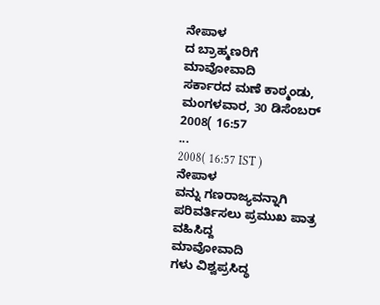ನೇಪಾಳ
ದ ಬ್ರಾಹ್ಮಣರಿಗೆ
ಮಾವೋವಾದಿ
ಸರ್ಕಾರದ ಮಣೆ ಕಾಠ್ಮಂಡು, ಮಂಗಳವಾರ, 30 ಡಿಸೆಂಬರ್ 2008( 16:57
...
2008( 16:57 IST )
ನೇಪಾಳ
ವನ್ನು ಗಣರಾಜ್ಯವನ್ನಾಗಿ ಪರಿವರ್ತಿಸಲು ಪ್ರಮುಖ ಪಾತ್ರ ವಹಿಸಿದ್ದ
ಮಾವೋವಾದಿ
ಗಳು ವಿಶ್ವಪ್ರಸಿದ್ಧ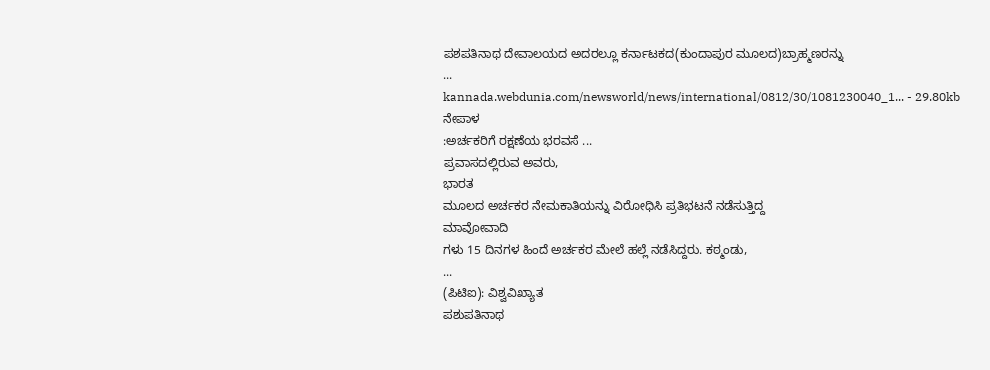ಪಶಪತಿನಾಥ ದೇವಾಲಯದ ಅದರಲ್ಲೂ ಕರ್ನಾಟಕದ(ಕುಂದಾಪುರ ಮೂಲದ)ಬ್ರಾಹ್ಮಣರನ್ನು
...
kannada.webdunia.com/newsworld/news/international/0812/30/1081230040_1... - 29.80kb
ನೇಪಾಳ
:ಅರ್ಚಕರಿಗೆ ರಕ್ಷಣೆಯ ಭರವಸೆ ...
ಪ್ರವಾಸದಲ್ಲಿರುವ ಅವರು,
ಭಾರತ
ಮೂಲದ ಅರ್ಚಕರ ನೇಮಕಾತಿಯನ್ನು ವಿರೋಧಿಸಿ ಪ್ರತಿಭಟನೆ ನಡೆಸುತ್ತಿದ್ದ
ಮಾವೋವಾದಿ
ಗಳು 15 ದಿನಗಳ ಹಿಂದೆ ಅರ್ಚಕರ ಮೇಲೆ ಹಲ್ಲೆ ನಡೆಸಿದ್ದರು. ಕಠ್ಮಂಡು,
...
(ಪಿಟಿಐ): ವಿಶ್ವವಿಖ್ಯಾತ
ಪಶುಪತಿನಾಥ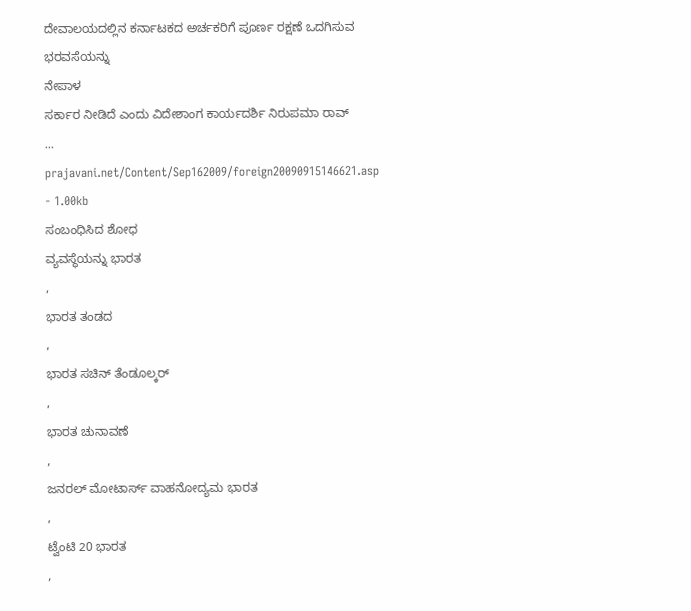ದೇವಾಲಯದಲ್ಲಿನ ಕರ್ನಾಟಕದ ಅರ್ಚಕರಿಗೆ ಪೂರ್ಣ ರಕ್ಷಣೆ ಒದಗಿಸುವ ಭರವಸೆಯನ್ನು
ನೇಪಾಳ
ಸರ್ಕಾರ ನೀಡಿದೆ ಎಂದು ವಿದೇಶಾಂಗ ಕಾರ್ಯದರ್ಶಿ ನಿರುಪಮಾ ರಾವ್
...
prajavani.net/Content/Sep162009/foreign20090915146621.asp - 1.00kb
ಸಂಬಂಧಿಸಿದ ಶೋಧ
ವ್ಯವಸ್ಥೆಯನ್ನು ಭಾರತ
,
ಭಾರತ ತಂಡದ
,
ಭಾರತ ಸಚಿನ್ ತೆಂಡೂಲ್ಕರ್
,
ಭಾರತ ಚುನಾವಣೆ
,
ಜನರಲ್ ಮೋಟಾರ್ಸ್ ವಾಹನೋದ್ಯಮ ಭಾರತ
,
ಟ್ವೆಂಟಿ 20 ಭಾರತ
,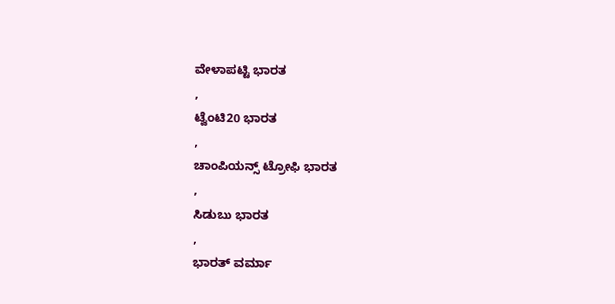ವೇಳಾಪಟ್ಟಿ ಭಾರತ
,
ಟ್ವೆಂಟಿ20 ಭಾರತ
,
ಚಾಂಪಿಯನ್ಸ್ ಟ್ರೋಫಿ ಭಾರತ
,
ಸಿಡುಬು ಭಾರತ
,
ಭಾರತ್ ವರ್ಮಾ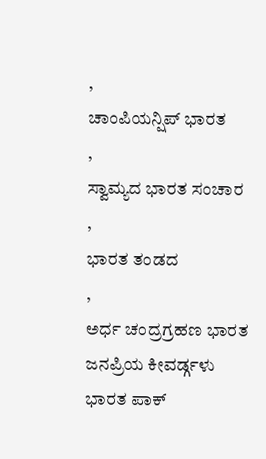,
ಚಾಂಪಿಯನ್ಷಿಪ್ ಭಾರತ
,
ಸ್ವಾಮ್ಯದ ಭಾರತ ಸಂಚಾರ
,
ಭಾರತ ತಂಡದ
,
ಅರ್ಧ ಚಂದ್ರಗ್ರಹಣ ಭಾರತ
ಜನಪ್ರಿಯ ಕೀವರ್ಡ್ಗಳು
ಭಾರತ ಪಾಕ್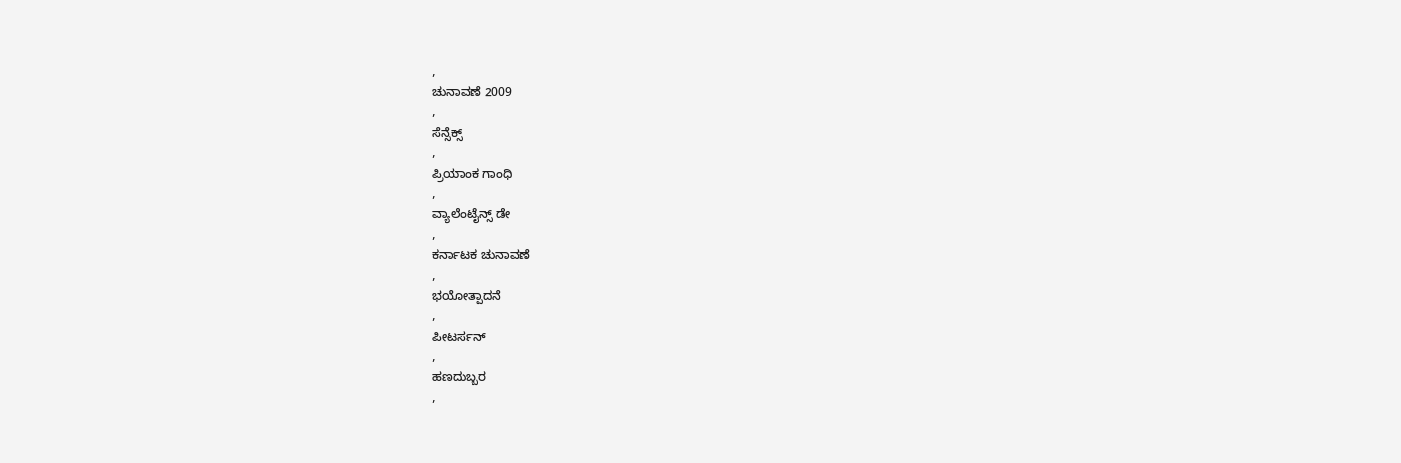,
ಚುನಾವಣೆ 2009
,
ಸೆನ್ಸೆಕ್ಸ್
,
ಪ್ರಿಯಾಂಕ ಗಾಂಧಿ
,
ವ್ಯಾಲೆಂಟೈನ್ಸ್ ಡೇ
,
ಕರ್ನಾಟಕ ಚುನಾವಣೆ
,
ಭಯೋತ್ಪಾದನೆ
,
ಪೀಟರ್ಸನ್
,
ಹಣದುಬ್ಬರ
,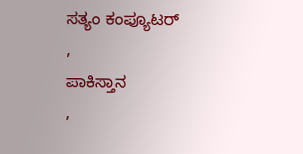ಸತ್ಯಂ ಕಂಪ್ಯೂಟರ್
,
ಪಾಕಿಸ್ತಾನ
,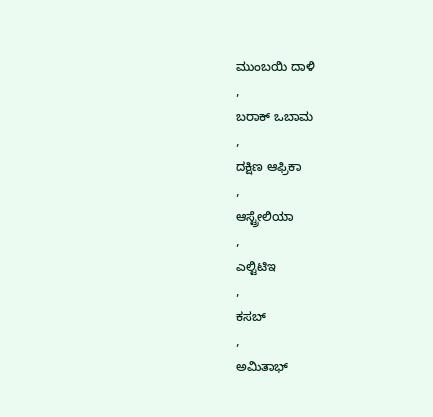ಮುಂಬಯಿ ದಾಳಿ
,
ಬರಾಕ್ ಒಬಾಮ
,
ದಕ್ಷಿಣ ಆಫ್ರಿಕಾ
,
ಆಸ್ಟ್ರೇಲಿಯಾ
,
ಎಲ್ಟಿಟಿಇ
,
ಕಸಬ್
,
ಅಮಿತಾಭ್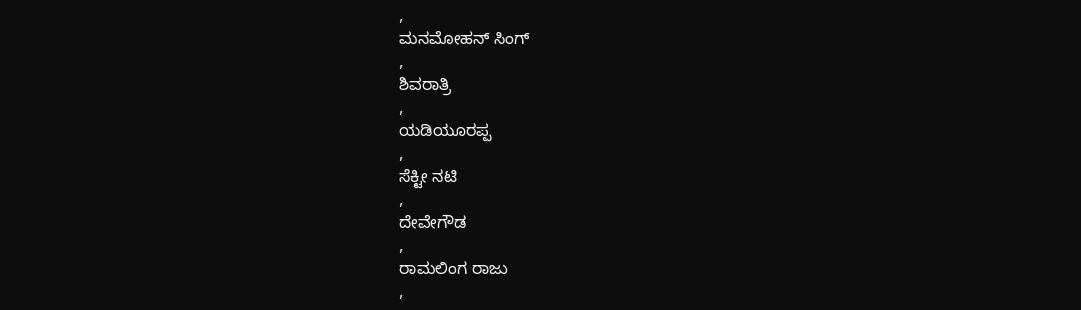,
ಮನಮೋಹನ್ ಸಿಂಗ್
,
ಶಿವರಾತ್ರಿ
,
ಯಡಿಯೂರಪ್ಪ
,
ಸೆಕ್ಟೀ ನಟಿ
,
ದೇವೇಗೌಡ
,
ರಾಮಲಿಂಗ ರಾಜು
,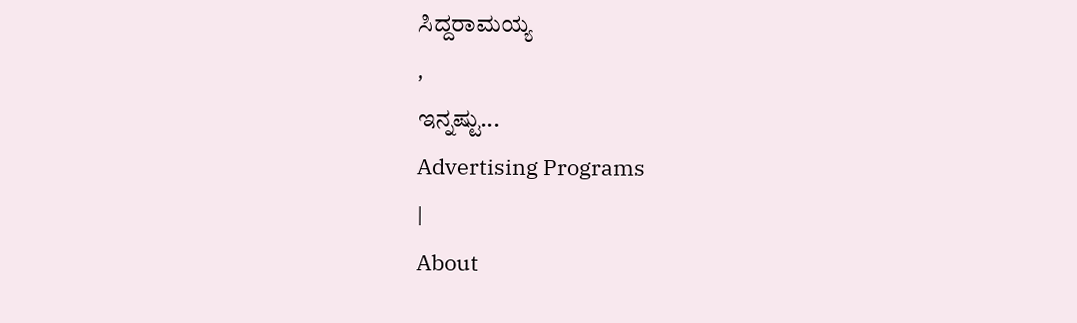ಸಿದ್ದರಾಮಯ್ಯ
,
ಇನ್ನಷ್ಟು...
Advertising Programs
|
About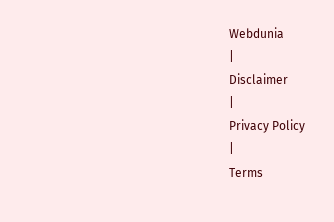Webdunia
|
Disclaimer
|
Privacy Policy
|
Terms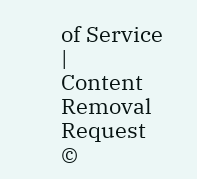of Service
|
Content Removal Request
©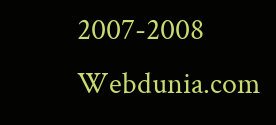2007-2008 Webdunia.com